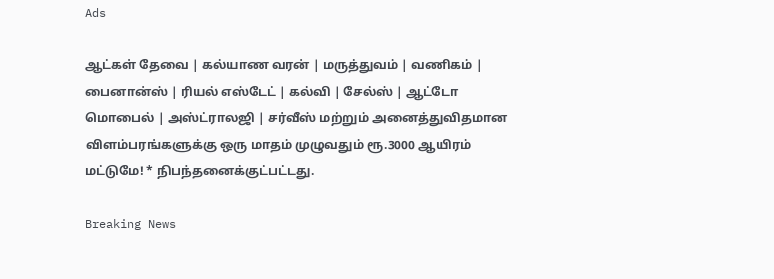Ads

ஆட்கள் தேவை | கல்யாண வரன் | மருத்துவம் | வணிகம் | பைனான்ஸ் | ரியல் எஸ்டேட் | கல்வி | சேல்ஸ் | ஆட்டோ மொபைல் | அஸ்ட்ராலஜி | சர்வீஸ் மற்றும் அனைத்துவிதமான விளம்பரங்களுக்கு ஒரு மாதம் முழுவதும் ரூ.3000 ஆயிரம் மட்டுமே! * நிபந்தனைக்குட்பட்டது.

Breaking News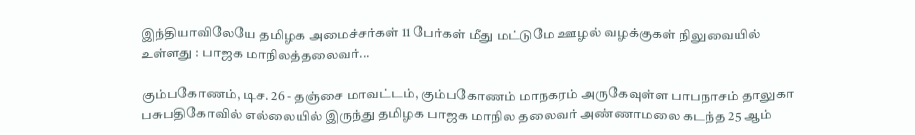இந்தியாவிலேயே தமிழக அமைச்சர்கள் 11 பேர்கள் மீது மட்டுமே ஊழல் வழக்குகள் நிலுவையில் உள்ளது : பாஜக மாநிலத்தலைவர்...

கும்பகோணம், டிச. 26 - தஞ்சை மாவட்டம், கும்பகோணம் மாநகரம் அருகேவுள்ள பாபநாசம் தாலுகா பசுபதிகோவில் எல்லையில் இருந்து தமிழக பாஜக மாநில தலைவர் அண்ணாமலை கடந்த 25 ஆம்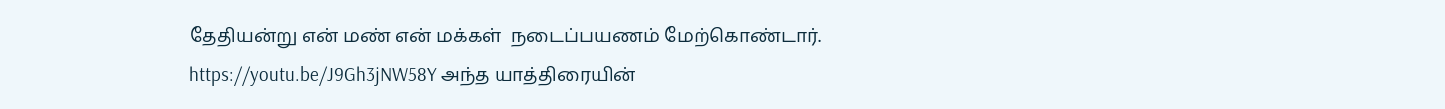தேதியன்று என் மண் என் மக்கள்  நடைப்பயணம் மேற்கொண்டார். https://youtu.be/J9Gh3jNW58Y அந்த யாத்திரையின்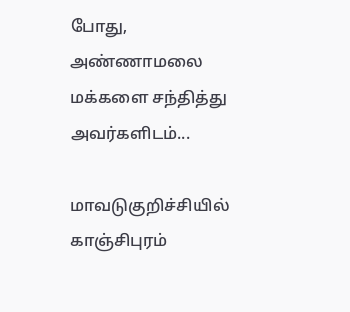போது, அண்ணாமலை மக்களை சந்தித்து அவர்களிடம்...

மாவடுகுறிச்சியில் காஞ்சிபுரம்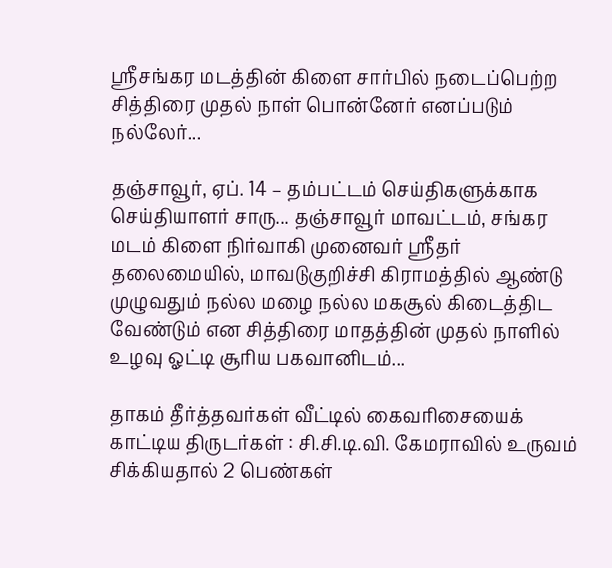ஸ்ரீசங்கர மடத்தின் கிளை சார்பில் நடைப்பெற்ற சித்திரை முதல் நாள் பொன்னேர் எனப்படும் நல்லேர்...

தஞ்சாவூர், ஏப். 14 – தம்பட்டம் செய்திகளுக்காக செய்தியாளர் சாரு... தஞ்சாவூர் மாவட்டம், சங்கர மடம் கிளை நிர்வாகி முனைவர் ஸ்ரீதர் தலைமையில், மாவடுகுறிச்சி கிராமத்தில் ஆண்டு முழுவதும் நல்ல மழை நல்ல மகசூல் கிடைத்திட வேண்டும் என சித்திரை மாதத்தின் முதல் நாளில் உழவு ஓட்டி சூரிய பகவானிடம்...

தாகம் தீர்த்தவர்கள் வீட்டில் கைவரிசையைக் காட்டிய திருடர்கள் : சி.சி.டி.வி. கேமராவில் உருவம் சிக்கியதால் 2 பெண்கள்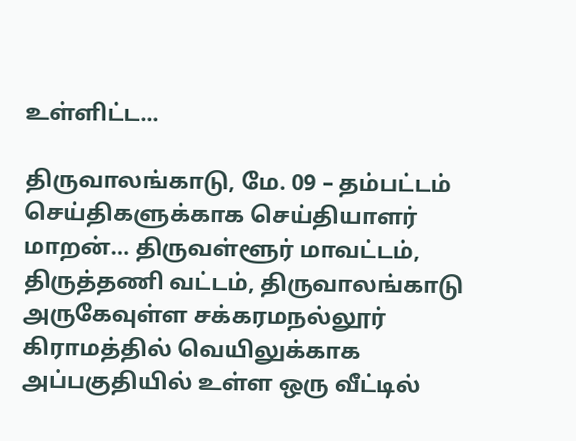உள்ளிட்ட...

திருவாலங்காடு, மே. 09 – தம்பட்டம் செய்திகளுக்காக செய்தியாளர் மாறன்… திருவள்ளூர் மாவட்டம், திருத்தணி வட்டம், திருவாலங்காடு அருகேவுள்ள சக்கரமநல்லூர் கிராமத்தில் வெயிலுக்காக அப்பகுதியில் உள்ள ஒரு வீட்டில்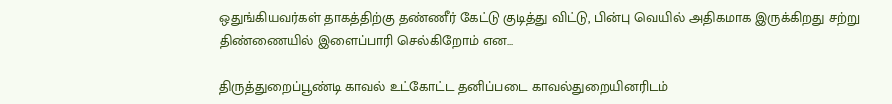ஒதுங்கியவர்கள் தாகத்திற்கு தண்ணீர் கேட்டு குடித்து விட்டு, பின்பு வெயில் அதிகமாக இருக்கிறது சற்று திண்ணையில் இளைப்பாரி செல்கிறோம் என...

திருத்துறைப்பூண்டி காவல் உட்கோட்ட தனிப்படை காவல்துறையினரிடம்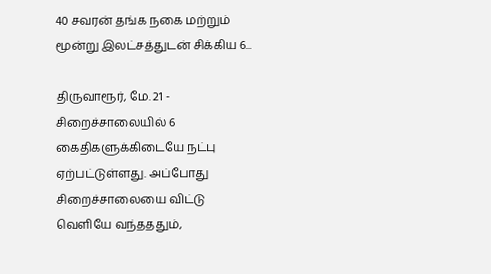40 சவரன் தங்க நகை மற்றும் மூன்று இலட்சத்துடன் சிக்கிய 6...

திருவாரூர், மே. 21 - சிறைச்சாலையில் 6 கைதிகளுக்கிடையே நட்பு ஏற்பட்டுள்ளது. அப்போது சிறைச்சாலையை விட்டு வெளியே வந்தததும்,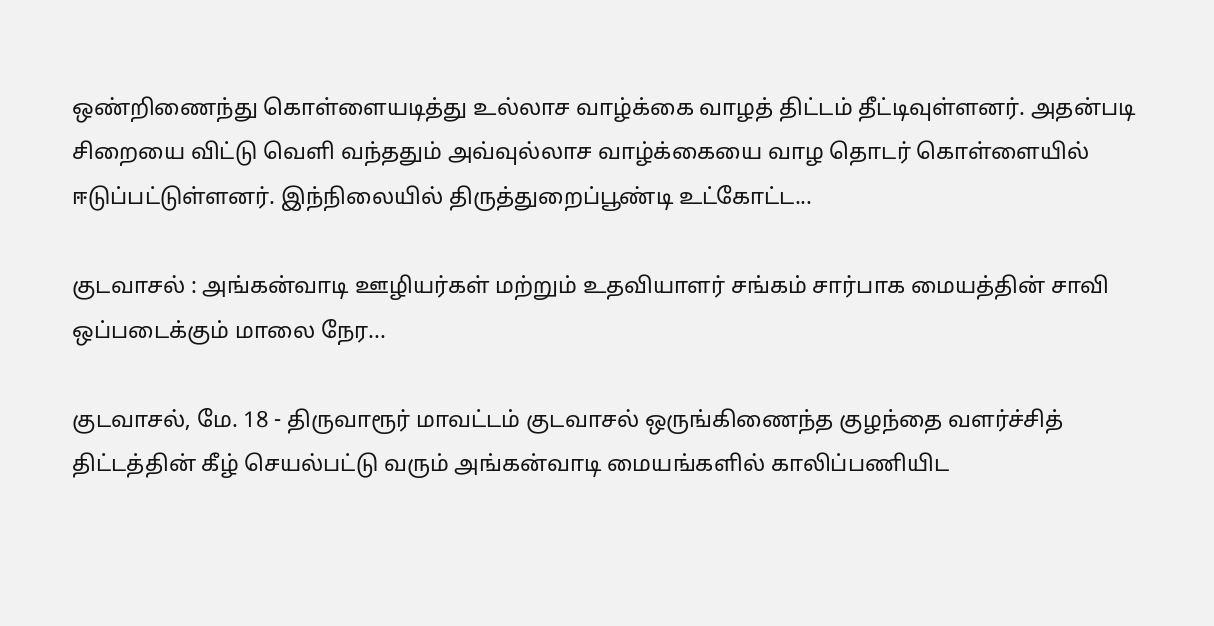ஒண்றிணைந்து கொள்ளையடித்து உல்லாச வாழ்க்கை வாழத் திட்டம் தீட்டிவுள்ளனர். அதன்படி சிறையை விட்டு வெளி வந்ததும் அவ்வுல்லாச வாழ்க்கையை வாழ தொடர் கொள்ளையில் ஈடுப்பட்டுள்ளனர். இந்நிலையில் திருத்துறைப்பூண்டி உட்கோட்ட...

குடவாசல் : அங்கன்வாடி ஊழியர்கள் மற்றும் உதவியாளர் சங்கம் சார்பாக மையத்தின் சாவி ஒப்படைக்கும் மாலை நேர...

குடவாசல், மே. 18 - திருவாரூர் மாவட்டம் குடவாசல் ஒருங்கிணைந்த குழந்தை வளர்ச்சித் திட்டத்தின் கீழ் செயல்பட்டு வரும் அங்கன்வாடி மையங்களில் காலிப்பணியிட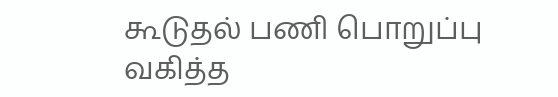கூடுதல் பணி பொறுப்பு வகித்த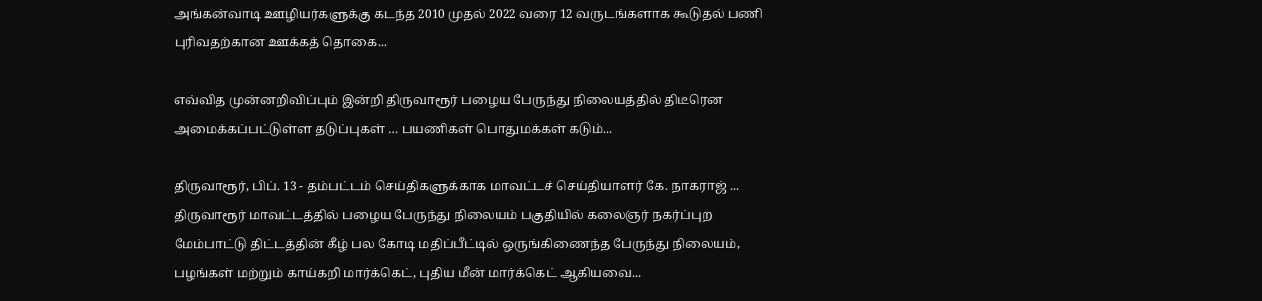அங்கன்வாடி ஊழியர்களுக்கு கடந்த 2010 முதல் 2022 வரை 12 வருடங்களாக கூடுதல் பணி புரிவதற்கான ஊக்கத் தொகை...

எவ்வித முன்னறிவிப்பும் இன்றி திருவாரூர் பழைய பேருந்து நிலையத்தில் திடீரென அமைக்கப்பட்டுள்ள தடுப்புகள் … பயணிகள் பொதுமக்கள் கடும்...

திருவாரூர், பிப். 13 - தம்பட்டம் செய்திகளுக்காக மாவட்டச் செய்தியாளர் கே. நாகராஜ் ... திருவாரூர் மாவட்டத்தில் பழைய பேருந்து நிலையம் பகுதியில் கலைஞர் நகர்ப்புற மேம்பாட்டு திட்டத்தின் கீழ் பல கோடி மதிப்பீட்டில் ஒருங்கிணைந்த பேருந்து நிலையம், பழங்கள் மற்றும் காய்கறி மார்க்கெட், புதிய மீன் மார்க்கெட் ஆகியவை...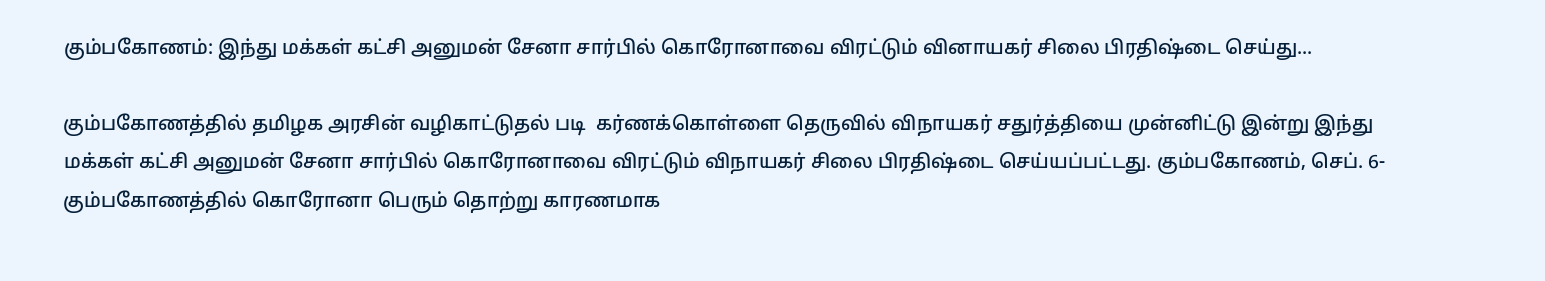கும்பகோணம்: இந்து மக்கள் கட்சி அனுமன் சேனா சார்பில் கொரோனாவை விரட்டும் வினாயகர் சிலை பிரதிஷ்டை செய்து...

கும்பகோணத்தில் தமிழக அரசின் வழிகாட்டுதல் படி  கர்ணக்கொள்ளை தெருவில் விநாயகர் சதுர்த்தியை முன்னிட்டு இன்று இந்து மக்கள் கட்சி அனுமன் சேனா சார்பில் கொரோனாவை விரட்டும் விநாயகர் சிலை பிரதிஷ்டை செய்யப்பட்டது. கும்பகோணம், செப். 6- கும்பகோணத்தில் கொரோனா பெரும் தொற்று காரணமாக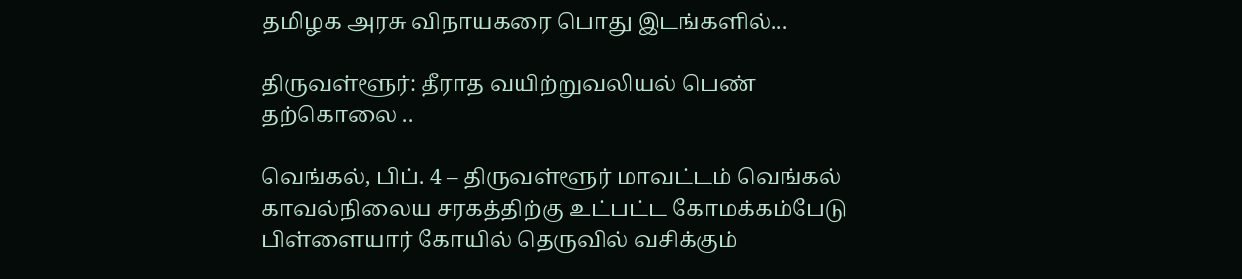தமிழக அரசு விநாயகரை பொது இடங்களில்...

திருவள்ளூர்: தீராத வயிற்றுவலியல் பெண் தற்கொலை ..

வெங்கல், பிப். 4 – திருவள்ளூர் மாவட்டம் வெங்கல் காவல்நிலைய சரகத்திற்கு உட்பட்ட கோமக்கம்பேடு பிள்ளையார் கோயில் தெருவில் வசிக்கும்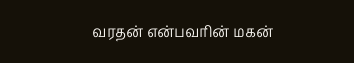வரதன் என்பவரின் மகன்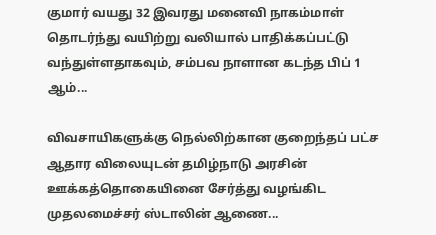குமார் வயது 32 இவரது மனைவி நாகம்மாள் தொடர்ந்து வயிற்று வலியால் பாதிக்கப்பட்டு வந்துள்ளதாகவும், சம்பவ நாளான கடந்த பிப் 1 ஆம்...

விவசாயிகளுக்கு நெல்லிற்கான குறைந்தப் பட்ச ஆதார விலையுடன் தமிழ்நாடு அரசின் ஊக்கத்தொகையினை சேர்த்து வழங்கிட முதலமைச்சர் ஸ்டாலின் ஆணை...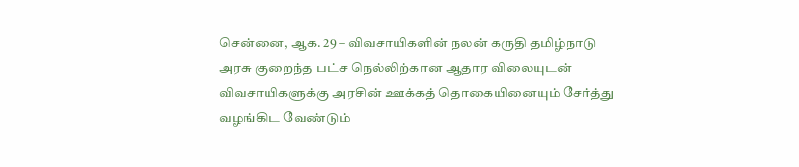சென்னை, ஆக. 29 – விவசாயிகளின் நலன் கருதி தமிழ்நாடு அரசு குறைந்த பட்ச நெல்லிற்கான ஆதார விலையுடன் விவசாயிகளுக்கு அரசின் ஊக்கத் தொகையினையும் சேர்த்து வழங்கிட வேண்டும்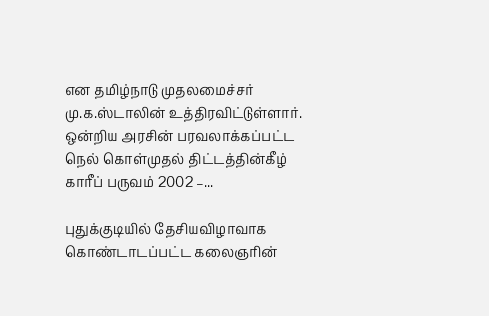என தமிழ்நாடு முதலமைச்சர் மு.க.ஸ்டாலின் உத்திரவிட்டுள்ளார். ஒன்றிய அரசின் பரவலாக்கப்பட்ட நெல் கொள்முதல் திட்டத்தின்கீழ் காரீப் பருவம் 2002 –...

புதுக்குடியில் தேசியவிழாவாக கொண்டாடப்பட்ட கலைஞரின்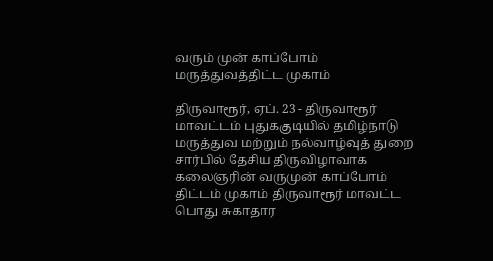வரும் முன் காப்போம் மருத்துவத்திட்ட முகாம்

திருவாரூர், ஏப். 23 - திருவாரூர் மாவட்டம் புதுககுடியில் தமிழ்நாடு மருத்துவ மற்றும் நல்வாழ்வுத் துறை சார்பில் தேசிய திருவிழாவாக கலைஞரின் வருமுன் காப்போம்  திட்டம் முகாம் திருவாரூர் மாவட்ட பொது சுகாதார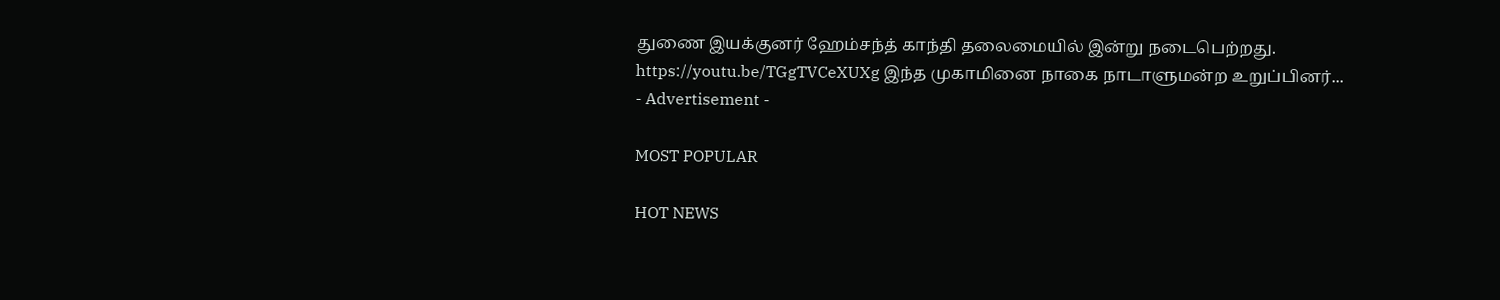துணை இயக்குனர் ஹேம்சந்த் காந்தி தலைமையில் இன்று நடைபெற்றது. https://youtu.be/TGgTVCeXUXg இந்த முகாமினை நாகை நாடாளுமன்ற உறுப்பினர்...
- Advertisement -

MOST POPULAR

HOT NEWS